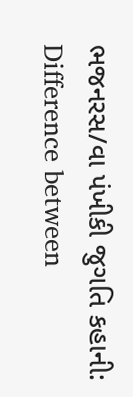ભજનરસ/વા પંખીકી જુગતિ કહાની: Difference between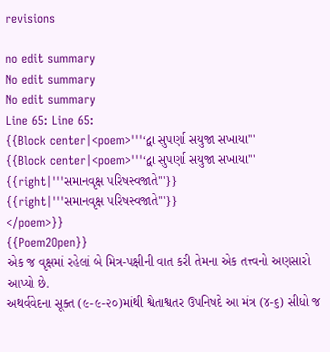revisions

no edit summary
No edit summary
No edit summary
Line 65: Line 65:
{{Block center|<poem>'''‘દ્વા સુપર્ણા સયુજા સખાયા'''
{{Block center|<poem>'''‘દ્વા સુપર્ણા સયુજા સખાયા'''
{{right|'''સમાનવૃક્ષ પરિષસ્વજાતે'''}}
{{right|'''સમાનવૃક્ષ પરિષસ્વજાતે'''}}
</poem>}}
{{Poem2Open}}
એક જ વૃક્ષમાં રહેલાં બે મિત્ર-પક્ષીની વાત કરી તેમના એક તત્ત્વનો અણસારો આપ્યો છે.
અથર્વવેદના સૂક્ત (૯-૯-૨૦)માંથી શ્વેતાશ્વતર ઉપનિષદે આ મંત્ર (૪-૬) સીધો જ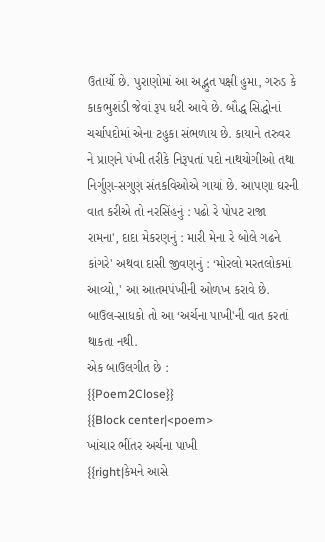ઉતાર્યો છે. પુરાણોમાં આ અદ્ભુત પક્ષી હુમા, ગરુડ કે કાકભુશંડી જેવાં રૂપ ધરી આવે છે. બૌદ્ધ સિદ્ધોનાં ચર્ચાપદોમાં એના ટહુકા સંભળાય છે. કાયાને તરુવર ને પ્રાણને પંખી તરીકે નિરૂપતાં પદો નાથયોગીઓ તથા નિર્ગુણ-સગુણ સંતકવિઓએ ગાયાં છે. આપણા ઘરની વાત કરીએ તો નરસિંહનું : પઢો રે પોપટ રાજા રામના', દાદા મેકરણનું : મારી મેના રે બોલે ગઢને કાંગરે' અથવા દાસી જીવણનું : ‘મોરલો મરતલોકમાં આવ્યો,' આ આતમપંખીની ઓળખ કરાવે છે. બાઉલ-સાધકો તો આ ‘અર્ચના પાખી'ની વાત કરતાં થાકતા નથી.
એક બાઉલગીત છે :
{{Poem2Close}}
{{Block center|<poem>
ખાંચાર ભીંતર અર્ચના પાખી
{{right|કેમને આસે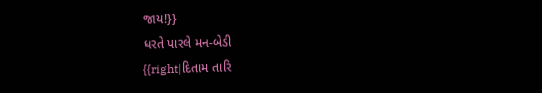જાય!}}
ધરતે પારલે મન-બેડી
{{right|દિતામ તારિ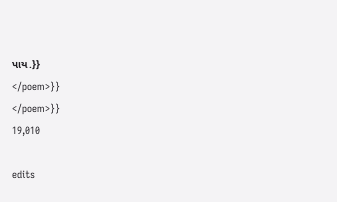પાય.}}
</poem>}}
</poem>}}
19,010

edits